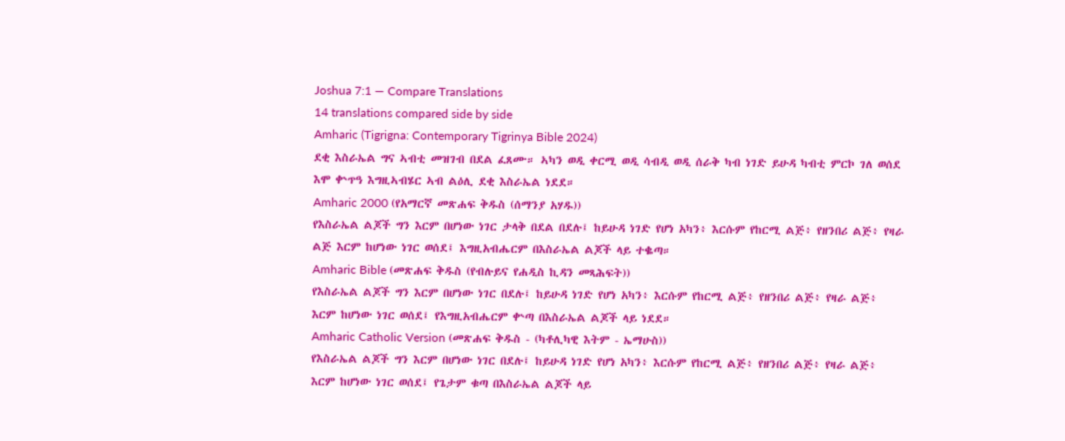Joshua 7:1 — Compare Translations
14 translations compared side by side
Amharic (Tigrigna: Contemporary Tigrinya Bible 2024)
ደቂ እስራኤል ግና ኣብቲ መዝገብ በደል ፈጸሙ። ኣካን ወዲ ቀርሚ ወዲ ሳብዲ ወዲ ሰራቅ ካብ ነገድ ይሁዳ ካብቲ ምርኮ ገለ ወሰደ እሞ ቍጥዓ እግዚኣብሄር ኣብ ልዕሊ ደቂ እስራኤል ነደደ።
Amharic 2000 (የአማርኛ መጽሐፍ ቅዱስ (ሰማንያ አሃዱ))
የእስራኤል ልጆች ግን እርም በሆነው ነገር ታላቅ በደል በደሉ፤ ከይሁዳ ነገድ የሆነ አካን፥ እርሱም የከርሚ ልጅ፥ የዘንበሪ ልጅ፥ የዛራ ልጅ እርም ከሆነው ነገር ወሰደ፤ እግዚአብሔርም በእስራኤል ልጆች ላይ ተቈጣ።
Amharic Bible (መጽሐፍ ቅዱስ (የብሉይና የሐዲስ ኪዳን መጻሕፍት))
የእስራኤል ልጆች ግን እርም በሆነው ነገር በደሉ፤ ከይሁዳ ነገድ የሆነ አካን፥ እርሱም የከርሚ ልጅ፥ የዘንበሪ ልጅ፥ የዛራ ልጅ፥ እርም ከሆነው ነገር ወሰደ፤ የእግዚአብሔርም ቍጣ በእስራኤል ልጆች ላይ ነደደ።
Amharic Catholic Version (መጽሐፍ ቅዱስ - (ካቶሊካዊ እትም - ኤማሁስ))
የእስራኤል ልጆች ግን እርም በሆነው ነገር በደሉ፤ ከይሁዳ ነገድ የሆነ አካን፥ እርሱም የከርሚ ልጅ፥ የዘንበሪ ልጅ፥ የዛራ ልጅ፥ እርም ከሆነው ነገር ወሰደ፤ የጌታም ቁጣ በእስራኤል ልጆች ላይ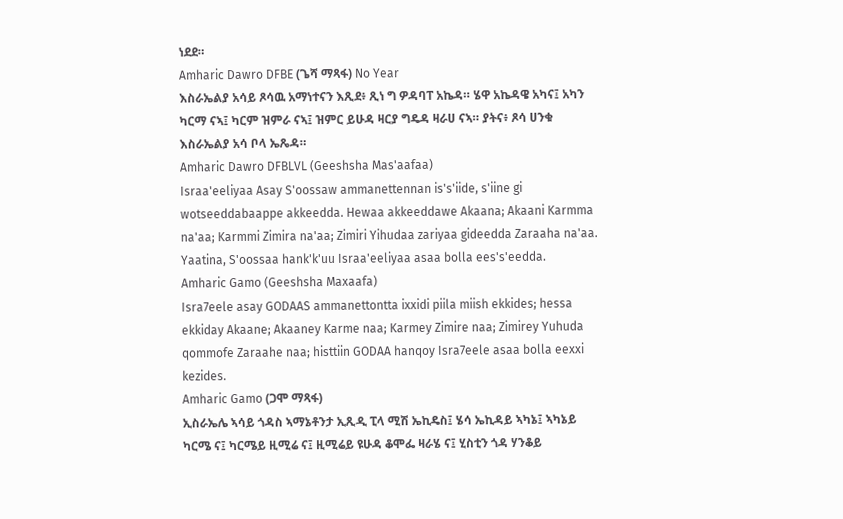ነደደ።
Amharic Dawro DFBE (ጌሻ ማጻፋ) No Year
እስራኤልያ አሳይ ጾሳዉ አማነተናን እጺደ፥ ጺነ ግ ዎዳባፐ አኬዳ። ሄዋ አኬዳዌ አካና፤ አካን ካርማ ናኣ፤ ካርም ዝምራ ናኣ፤ ዝምር ይሁዳ ዛርያ ግዴዳ ዛራሀ ናኣ። ያትና፥ ጾሳ ሀንቁ እስራኤልያ አሳ ቦላ ኤጼዳ።
Amharic Dawro DFBLVL (Geeshsha Mas'aafaa)
Israa'eeliyaa Asay S'oossaw ammanettennan is's'iide, s'iine gi wotseeddabaappe akkeedda. Hewaa akkeeddawe Akaana; Akaani Karmma na'aa; Karmmi Zimira na'aa; Zimiri Yihudaa zariyaa gideedda Zaraaha na'aa. Yaatina, S'oossaa hank'k'uu Israa'eeliyaa asaa bolla ees's'eedda.
Amharic Gamo (Geeshsha Maxaafa)
Isra7eele asay GODAAS ammanettontta ixxidi piila miish ekkides; hessa ekkiday Akaane; Akaaney Karme naa; Karmey Zimire naa; Zimirey Yuhuda qommofe Zaraahe naa; histtiin GODAA hanqoy Isra7eele asaa bolla eexxi kezides.
Amharic Gamo (ጋሞ ማጻፋ)
ኢስራኤሌ ኣሳይ ጎዳስ ኣማኔቶንታ ኢጺዲ ፒላ ሚሽ ኤኪዴስ፤ ሄሳ ኤኪዳይ ኣካኔ፤ ኣካኔይ ካርሜ ና፤ ካርሜይ ዚሚሬ ና፤ ዚሚሬይ ዩሁዳ ቆሞፌ ዛራሄ ና፤ ሂስቲን ጎዳ ሃንቆይ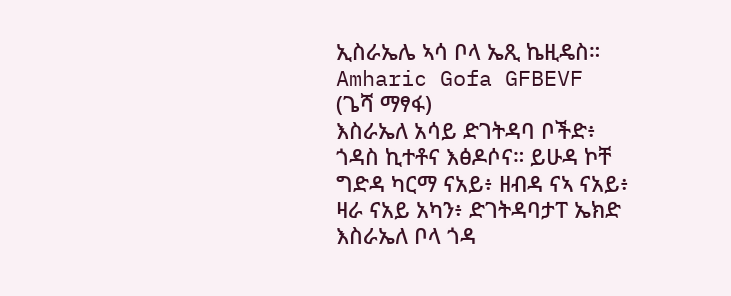ኢስራኤሌ ኣሳ ቦላ ኤጺ ኬዚዴስ።
Amharic Gofa GFBEVF (ጌሻ ማፃፋ)
እስራኤለ አሳይ ድገትዳባ ቦችድ፥ ጎዳስ ኪተቶና እፅዶሶና። ይሁዳ ኮቸ ግድዳ ካርማ ናአይ፥ ዘብዳ ናኣ ናአይ፥ ዛራ ናአይ አካን፥ ድገትዳባታፐ ኤክድ እስራኤለ ቦላ ጎዳ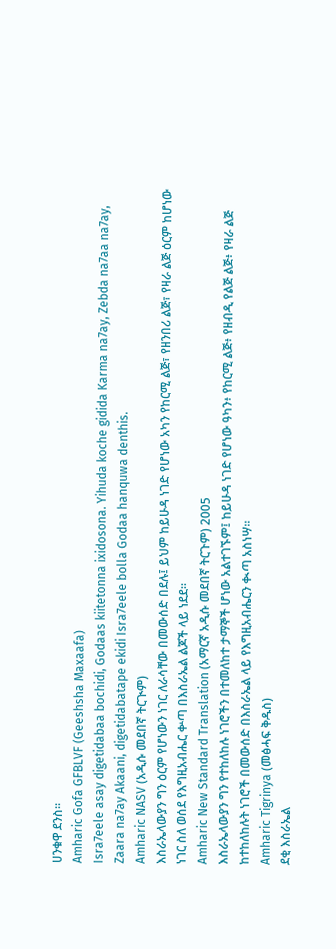ሀንቁዋ ደንስ።
Amharic Gofa GFBLVF (Geeshsha Maxaafa)
Isra7eele asay digetidabaa bochidi, Godaas kiitetonna ixidosona. Yihuda koche gidida Karma na7ay, Zebda na7aa na7ay, Zaara na7ay Akaani, digetidabatape ekidi Isra7eele bolla Godaa hanquwa denthis.
Amharic NASV (አዲሱ መደበኛ ትርጒም)
እስራኤላውያን ግን ዕርም የሆነውን ነገር ለራሳቸው በመውሰድ በደሉ፤ ይህም ከይሁዳ ነገድ የሆነው አካን የከርሚ ልጅ፣ የዘንበሪ ልጅ፣ የዛራ ልጅ ዕርም ከሆነው ነገር ስለ ወሰደ የእግዚአብሔር ቍጣ በእስራኤል ልጆች ላይ ነደደ።
Amharic New Standard Translation (አማርኛ አዲሱ መደበኛ ትርጉም) 2005
እስራኤላውያን ግን የተከለከሉ ነገሮችን በተመለከተ ታማኞች ሆነው አልተገኙም፤ ከይሁዳ ነገድ የሆነው ዓካን፥ የከርሚ ልጅ፥ የዘብዲ የልጅ ልጅ፥ የዛራ ልጅ ከተከለከሉት ነገሮች በመውሰድ በእስራኤል ላይ የእግዚአብሔርን ቊጣ አስነሣ።
Amharic Tigrinya (መፅሓፍ ቅዱስ)
ደቂ እስራኤል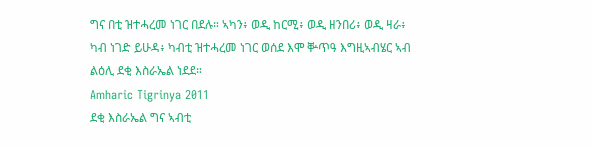ግና በቲ ዝተሓረመ ነገር በደሉ። ኣካን፥ ወዲ ከርሚ፥ ወዲ ዘንበሪ፥ ወዲ ዛራ፥ ካብ ነገድ ይሁዳ፥ ካብቲ ዝተሓረመ ነገር ወሰደ እሞ ቝጥዓ እግዚኣብሄር ኣብ ልዕሊ ደቂ እስራኤል ነደደ።
Amharic Tigrinya 2011
ደቂ እስራኤል ግና ኣብቲ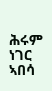ሕሩም ነገር ኣበሳ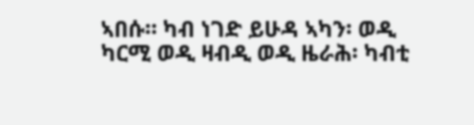ኣበሱ። ካብ ነገድ ይሁዳ ኣካን፡ ወዲ ካርሚ ወዲ ዛብዲ ወዲ ዜራሕ፡ ካብቲ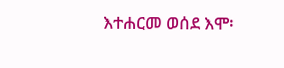እተሐርመ ወሰደ እሞ፡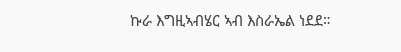ኩራ እግዚኣብሄር ኣብ እስራኤል ነደደ።